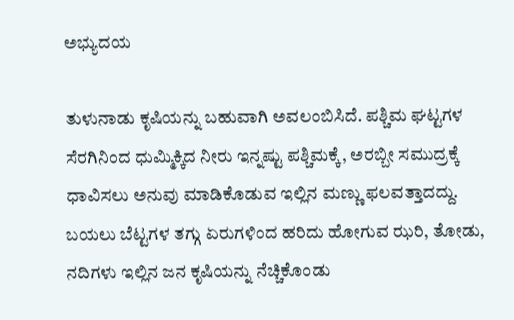ಅಭ್ಯುದಯ

ತುಳುನಾಡು ಕೃಷಿಯನ್ನು ಬಹುವಾಗಿ ಅವಲಂಬಿಸಿದೆ. ಪಶ್ಚಿಮ ಘಟ್ಟಗಳ ಸೆರಗಿನಿಂದ ಧುಮ್ಮಿಕ್ಕಿದ ನೀರು ಇನ್ನಷ್ಟು ಪಶ್ಚಿಮಕ್ಕೆ, ಅರಬ್ಬೀ ಸಮುದ್ರಕ್ಕೆ ಧಾವಿಸಲು ಅನುವು ಮಾಡಿಕೊಡುವ ಇಲ್ಲಿನ ಮಣ್ಣು ಫಲವತ್ತಾದದ್ದು. ಬಯಲು ಬೆಟ್ಟಗಳ ತಗ್ಗು ಏರುಗಳಿಂದ ಹರಿದು ಹೋಗುವ ಝರಿ, ತೋಡು, ನದಿಗಳು ಇಲ್ಲಿನ ಜನ ಕೃಷಿಯನ್ನು ನೆಚ್ಚಿಕೊಂಡು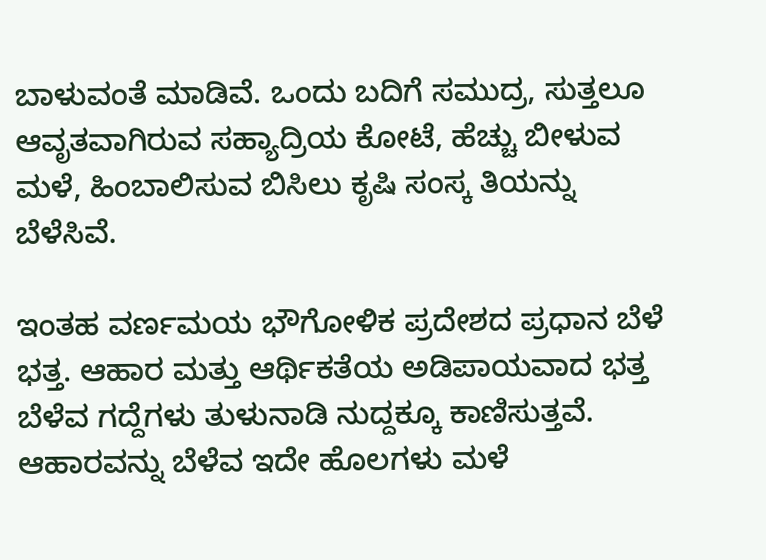ಬಾಳುವಂತೆ ಮಾಡಿವೆ. ಒಂದು ಬದಿಗೆ ಸಮುದ್ರ, ಸುತ್ತಲೂ ಆವೃತವಾಗಿರುವ ಸಹ್ಯಾದ್ರಿಯ ಕೋಟೆ, ಹೆಚ್ಚು ಬೀಳುವ ಮಳೆ, ಹಿಂಬಾಲಿಸುವ ಬಿಸಿಲು ಕೃಷಿ ಸಂಸ್ಕ ತಿಯನ್ನು ಬೆಳೆಸಿವೆ.

ಇಂತಹ ವರ್ಣಮಯ ಭೌಗೋಳಿಕ ಪ್ರದೇಶದ ಪ್ರಧಾನ ಬೆಳೆ ಭತ್ತ. ಆಹಾರ ಮತ್ತು ಆರ್ಥಿಕತೆಯ ಅಡಿಪಾಯವಾದ ಭತ್ತ ಬೆಳೆವ ಗದ್ದೆಗಳು ತುಳುನಾಡಿ ನುದ್ದಕ್ಕೂ ಕಾಣಿಸುತ್ತವೆ. ಆಹಾರವನ್ನು ಬೆಳೆವ ಇದೇ ಹೊಲಗಳು ಮಳೆ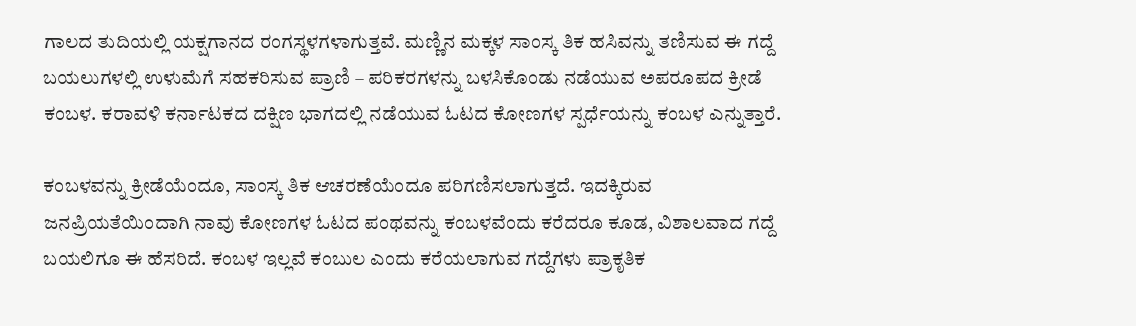ಗಾಲದ ತುದಿಯಲ್ಲಿ ಯಕ್ಷಗಾನದ ರಂಗಸ್ಥಳಗಳಾಗುತ್ತವೆ. ಮಣ್ಣಿನ ಮಕ್ಕಳ ಸಾಂಸ್ಕ ತಿಕ ಹಸಿವನ್ನು ತಣಿಸುವ ಈ ಗದ್ದೆ ಬಯಲುಗಳಲ್ಲಿ ಉಳುಮೆಗೆ ಸಹಕರಿಸುವ ಪ್ರಾಣಿ – ಪರಿಕರಗಳನ್ನು ಬಳಸಿಕೊಂಡು ನಡೆಯುವ ಅಪರೂಪದ ಕ್ರೀಡೆ ಕಂಬಳ. ಕರಾವಳಿ ಕರ್ನಾಟಕದ ದಕ್ಷಿಣ ಭಾಗದಲ್ಲಿ ನಡೆಯುವ ಓಟದ ಕೋಣಗಳ ಸ್ಪರ್ಧೆಯನ್ನು ಕಂಬಳ ಎನ್ನುತ್ತಾರೆ.

ಕಂಬಳವನ್ನು ಕ್ರೀಡೆಯೆಂದೂ, ಸಾಂಸ್ಕ ತಿಕ ಆಚರಣೆಯೆಂದೂ ಪರಿಗಣಿಸಲಾಗುತ್ತದೆ. ಇದಕ್ಕಿರುವ ಜನಪ್ರಿಯತೆಯಿಂದಾಗಿ ನಾವು ಕೋಣಗಳ ಓಟದ ಪಂಥವನ್ನು ಕಂಬಳವೆಂದು ಕರೆದರೂ ಕೂಡ, ವಿಶಾಲವಾದ ಗದ್ದೆ ಬಯಲಿಗೂ ಈ ಹೆಸರಿದೆ. ಕಂಬಳ ಇಲ್ಲವೆ ಕಂಬುಲ ಎಂದು ಕರೆಯಲಾಗುವ ಗದ್ದೆಗಳು ಪ್ರಾಕೃತಿಕ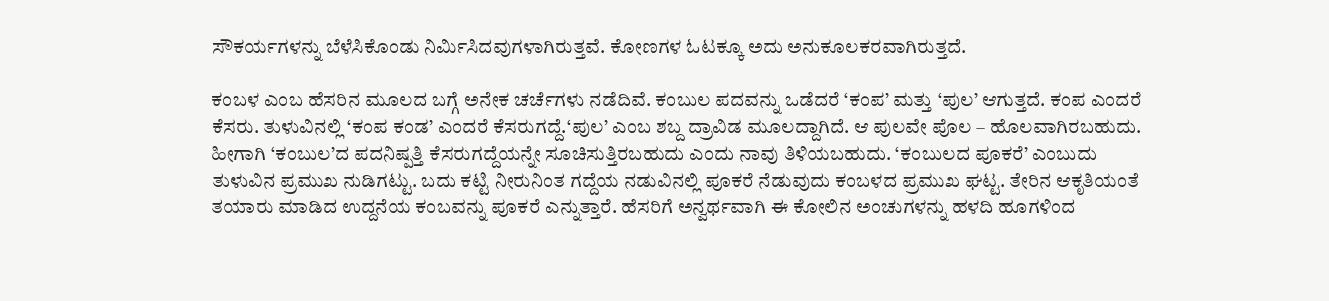ಸೌಕರ್ಯಗಳನ್ನು ಬೆಳೆಸಿಕೊಂಡು ನಿರ್ಮಿಸಿದವುಗಳಾಗಿರುತ್ತವೆ. ಕೋಣಗಳ ಓಟಕ್ಕೂ ಅದು ಅನುಕೂಲಕರವಾಗಿರುತ್ತದೆ.

ಕಂಬಳ ಎಂಬ ಹೆಸರಿನ ಮೂಲದ ಬಗ್ಗೆ ಅನೇಕ ಚರ್ಚೆಗಳು ನಡೆದಿವೆ. ಕಂಬುಲ ಪದವನ್ನು ಒಡೆದರೆ ‘ಕಂಪ’ ಮತ್ತು ‘ಪುಲ’ ಆಗುತ್ತದೆ. ಕಂಪ ಎಂದರೆ ಕೆಸರು. ತುಳುವಿನಲ್ಲಿ ‘ಕಂಪ ಕಂಡ’ ಎಂದರೆ ಕೆಸರುಗದ್ದೆ.‘ಪುಲ’ ಎಂಬ ಶಬ್ದ ದ್ರಾವಿಡ ಮೂಲದ್ದಾಗಿದೆ. ಆ ಪುಲವೇ ಪೊಲ – ಹೊಲವಾಗಿರಬಹುದು. ಹೀಗಾಗಿ ‘ಕಂಬುಲ’ದ ಪದನಿಷ್ಪತ್ತಿ ಕೆಸರುಗದ್ದೆಯನ್ನೇ ಸೂಚಿಸುತ್ತಿರಬಹುದು ಎಂದು ನಾವು ತಿಳಿಯಬಹುದು. ‘ಕಂಬುಲದ ಪೂಕರೆ’ ಎಂಬುದು ತುಳುವಿನ ಪ್ರಮುಖ ನುಡಿಗಟ್ಟು. ಬದು ಕಟ್ಟಿ ನೀರುನಿಂತ ಗದ್ದೆಯ ನಡುವಿನಲ್ಲಿ ಪೂಕರೆ ನೆಡುವುದು ಕಂಬಳದ ಪ್ರಮುಖ ಘಟ್ಟ. ತೇರಿನ ಆಕೃತಿಯಂತೆ ತಯಾರು ಮಾಡಿದ ಉದ್ದನೆಯ ಕಂಬವನ್ನು ಪೂಕರೆ ಎನ್ನುತ್ತಾರೆ. ಹೆಸರಿಗೆ ಅನ್ವರ್ಥವಾಗಿ ಈ ಕೋಲಿನ ಅಂಚುಗಳನ್ನು ಹಳದಿ ಹೂಗಳಿಂದ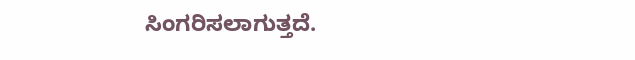ಸಿಂಗರಿಸಲಾಗುತ್ತದೆ.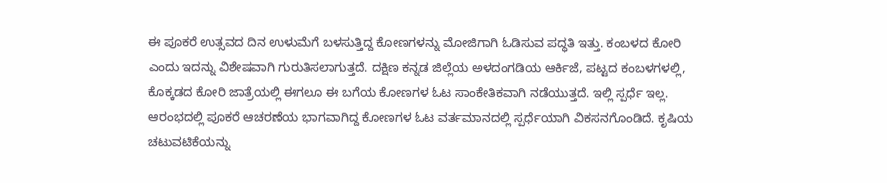ಈ ಪೂಕರೆ ಉತ್ಸವದ ದಿನ ಉಳುಮೆಗೆ ಬಳಸುತ್ತಿದ್ದ ಕೋಣಗಳನ್ನು ಮೋಜಿಗಾಗಿ ಓಡಿಸುವ ಪದ್ಧತಿ ಇತ್ತು. ಕಂಬಳದ ಕೋರಿ ಎಂದು ಇದನ್ನು ವಿಶೇಷವಾಗಿ ಗುರುತಿಸಲಾಗುತ್ತದೆ. ದಕ್ಷಿಣ ಕನ್ನಡ ಜಿಲ್ಲೆಯ ಅಳದಂಗಡಿಯ ಆರ್ಕಿಜೆ, ಪಟ್ಟದ ಕಂಬಳಗಳಲ್ಲಿ, ಕೊಕ್ಕಡದ ಕೋರಿ ಜಾತ್ರೆಯಲ್ಲಿ ಈಗಲೂ ಈ ಬಗೆಯ ಕೋಣಗಳ ಓಟ ಸಾಂಕೇತಿಕವಾಗಿ ನಡೆಯುತ್ತದೆ. ಇಲ್ಲಿ ಸ್ಪರ್ಧೆ ಇಲ್ಲ. ಆರಂಭದಲ್ಲಿ ಪೂಕರೆ ಆಚರಣೆಯ ಭಾಗವಾಗಿದ್ದ ಕೋಣಗಳ ಓಟ ವರ್ತಮಾನದಲ್ಲಿ ಸ್ಪರ್ಧೆಯಾಗಿ ವಿಕಸನಗೊಂಡಿದೆ. ಕೃಷಿಯ ಚಟುವಟಿಕೆಯನ್ನು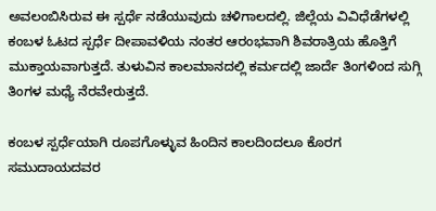ಅವಲಂಬಿಸಿರುವ ಈ ಸ್ಪರ್ಧೆ ನಡೆಯುವುದು ಚಳಿಗಾಲದಲ್ಲಿ. ಜಿಲ್ಲೆಯ ವಿವಿಧೆಡೆಗಳಲ್ಲಿ ಕಂಬಳ ಓಟದ ಸ್ಪರ್ಧೆ ದೀಪಾವಳಿಯ ನಂತರ ಆರಂಭವಾಗಿ ಶಿವರಾತ್ರಿಯ ಹೊತ್ತಿಗೆ ಮುಕ್ತಾಯವಾಗುತ್ತದೆ. ತುಳುವಿನ ಕಾಲಮಾನದಲ್ಲಿ ಕರ್ಮದಲ್ಲಿ ಜಾರ್ದೆ ತಿಂಗಳಿಂದ ಸುಗ್ಗಿ ತಿಂಗಳ ಮಧ್ಯೆ ನೆರವೇರುತ್ತದೆ.

ಕಂಬಳ ಸ್ಪರ್ಧೆಯಾಗಿ ರೂಪಗೊಳ್ಳುವ ಹಿಂದಿನ ಕಾಲದಿಂದಲೂ ಕೊರಗ ಸಮುದಾಯದವರ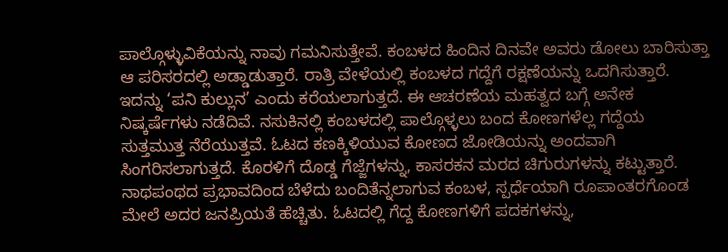ಪಾಲ್ಗೊಳ್ಳುವಿಕೆಯನ್ನು ನಾವು ಗಮನಿಸುತ್ತೇವೆ. ಕಂಬಳದ ಹಿಂದಿನ ದಿನವೇ ಅವರು ಡೋಲು ಬಾರಿಸುತ್ತಾ ಆ ಪರಿಸರದಲ್ಲಿ ಅಡ್ಡಾಡುತ್ತಾರೆ. ರಾತ್ರಿ ವೇಳೆಯಲ್ಲಿ ಕಂಬಳದ ಗದ್ದೆಗೆ ರಕ್ಷಣೆಯನ್ನು ಒದಗಿಸುತ್ತಾರೆ. ಇದನ್ನು ‘ಪನಿ ಕುಲ್ಲುನ’ ಎಂದು ಕರೆಯಲಾಗುತ್ತದೆ. ಈ ಆಚರಣೆಯ ಮಹತ್ವದ ಬಗ್ಗೆ ಅನೇಕ ನಿಷ್ಕರ್ಷೆಗಳು ನಡೆದಿವೆ. ನಸುಕಿನಲ್ಲಿ ಕಂಬಳದಲ್ಲಿ ಪಾಲ್ಗೊಳ್ಳಲು ಬಂದ ಕೋಣಗಳೆಲ್ಲ ಗದ್ದೆಯ ಸುತ್ತಮುತ್ತ ನೆರೆಯುತ್ತವೆ. ಓಟದ ಕಣಕ್ಕಿಳಿಯುವ ಕೋಣದ ಜೋಡಿಯನ್ನು ಅಂದವಾಗಿ ಸಿಂಗರಿಸಲಾಗುತ್ತದೆ. ಕೊರಳಿಗೆ ದೊಡ್ಡ ಗೆಜ್ಜೆಗಳನ್ನು, ಕಾಸರಕನ ಮರದ ಚಿಗುರುಗಳನ್ನು ಕಟ್ಟುತ್ತಾರೆ. ನಾಥಪಂಥದ ಪ್ರಭಾವದಿಂದ ಬೆಳೆದು ಬಂದಿತೆನ್ನಲಾಗುವ ಕಂಬಳ, ಸ್ಪರ್ಧೆಯಾಗಿ ರೂಪಾಂತರಗೊಂಡ ಮೇಲೆ ಅದರ ಜನಪ್ರಿಯತೆ ಹೆಚ್ಚಿತು. ಓಟದಲ್ಲಿ ಗೆದ್ದ ಕೋಣಗಳಿಗೆ ಪದಕಗಳನ್ನು,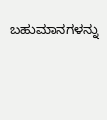ಬಹುಮಾನಗಳನ್ನು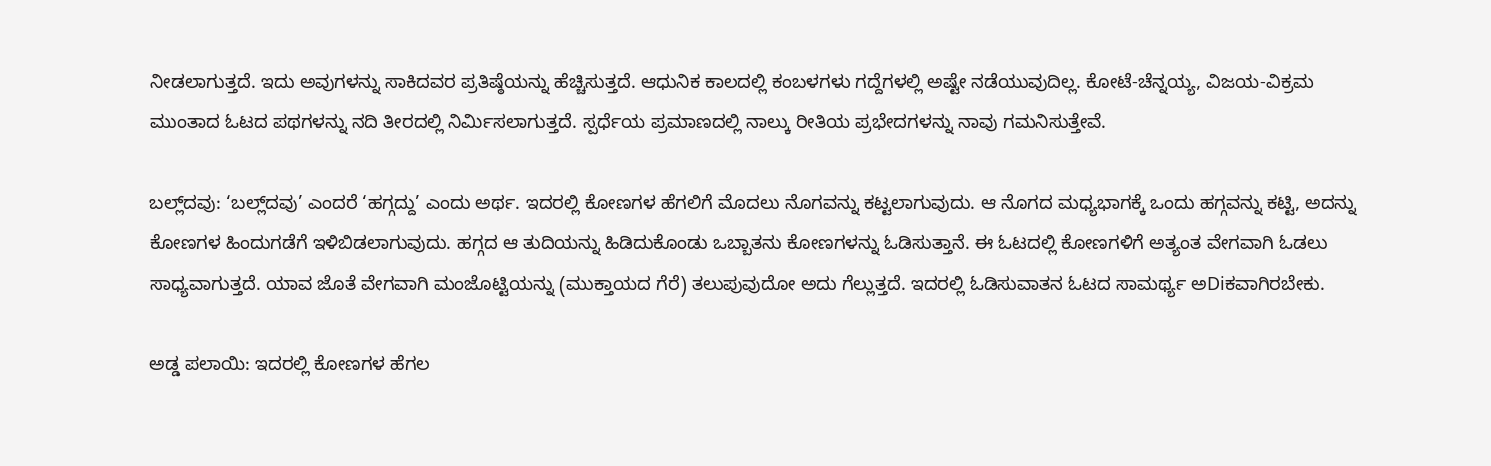ನೀಡಲಾಗುತ್ತದೆ. ಇದು ಅವುಗಳನ್ನು ಸಾಕಿದವರ ಪ್ರತಿಷ್ಠೆಯನ್ನು ಹೆಚ್ಚಿಸುತ್ತದೆ. ಆಧುನಿಕ ಕಾಲದಲ್ಲಿ ಕಂಬಳಗಳು ಗದ್ದೆಗಳಲ್ಲಿ ಅಷ್ಟೇ ನಡೆಯುವುದಿಲ್ಲ. ಕೋಟೆ-ಚೆನ್ನಯ್ಯ, ವಿಜಯ-ವಿಕ್ರಮ ಮುಂತಾದ ಓಟದ ಪಥಗಳನ್ನು ನದಿ ತೀರದಲ್ಲಿ ನಿರ್ಮಿಸಲಾಗುತ್ತದೆ. ಸ್ಪರ್ಧೆಯ ಪ್ರಮಾಣದಲ್ಲಿ ನಾಲ್ಕು ರೀತಿಯ ಪ್ರಭೇದಗಳನ್ನು ನಾವು ಗಮನಿಸುತ್ತೇವೆ.

ಬಲ್ಲ್‌ದವು: ‘ಬಲ್ಲ್‌ದವು’ ಎಂದರೆ ‘ಹಗ್ಗದ್ದು’ ಎಂದು ಅರ್ಥ. ಇದರಲ್ಲಿ ಕೋಣಗಳ ಹೆಗಲಿಗೆ ಮೊದಲು ನೊಗವನ್ನು ಕಟ್ಟಲಾಗುವುದು. ಆ ನೊಗದ ಮಧ್ಯಭಾಗಕ್ಕೆ ಒಂದು ಹಗ್ಗವನ್ನು ಕಟ್ಟಿ, ಅದನ್ನು ಕೋಣಗಳ ಹಿಂದುಗಡೆಗೆ ಇಳಿಬಿಡಲಾಗುವುದು. ಹಗ್ಗದ ಆ ತುದಿಯನ್ನು ಹಿಡಿದುಕೊಂಡು ಒಬ್ಬಾತನು ಕೋಣಗಳನ್ನು ಓಡಿಸುತ್ತಾನೆ. ಈ ಓಟದಲ್ಲಿ ಕೋಣಗಳಿಗೆ ಅತ್ಯಂತ ವೇಗವಾಗಿ ಓಡಲು ಸಾಧ್ಯವಾಗುತ್ತದೆ. ಯಾವ ಜೊತೆ ವೇಗವಾಗಿ ಮಂಜೊಟ್ಟಿಯನ್ನು (ಮುಕ್ತಾಯದ ಗೆರೆ) ತಲುಪುವುದೋ ಅದು ಗೆಲ್ಲುತ್ತದೆ. ಇದರಲ್ಲಿ ಓಡಿಸುವಾತನ ಓಟದ ಸಾಮರ್ಥ್ಯ ಅDiಕವಾಗಿರಬೇಕು.

ಅಡ್ಡ ಪಲಾಯಿ: ಇದರಲ್ಲಿ ಕೋಣಗಳ ಹೆಗಲ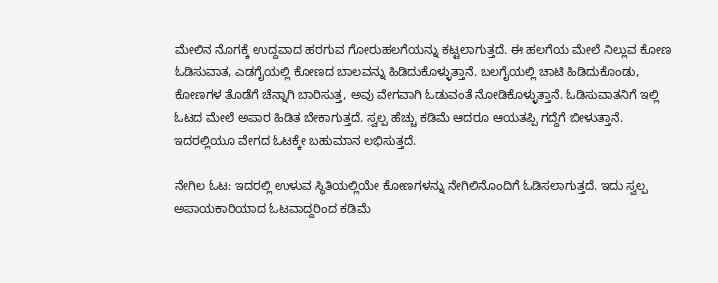ಮೇಲಿನ ನೊಗಕ್ಕೆ ಉದ್ದವಾದ ಹರಗುವ ಗೋರುಹಲಗೆಯನ್ನು ಕಟ್ಟಲಾಗುತ್ತದೆ. ಈ ಹಲಗೆಯ ಮೇಲೆ ನಿಲ್ಲುವ ಕೋಣ ಓಡಿಸುವಾತ, ಎಡಗೈಯಲ್ಲಿ ಕೋಣದ ಬಾಲವನ್ನು ಹಿಡಿದುಕೊಳ್ಳುತ್ತಾನೆ. ಬಲಗೈಯಲ್ಲಿ ಚಾಟಿ ಹಿಡಿದುಕೊಂಡು, ಕೋಣಗಳ ತೊಡೆಗೆ ಚೆನ್ನಾಗಿ ಬಾರಿಸುತ್ತ, ಅವು ವೇಗವಾಗಿ ಓಡುವಂತೆ ನೋಡಿಕೊಳ್ಳುತ್ತಾನೆ. ಓಡಿಸುವಾತನಿಗೆ ಇಲ್ಲಿ ಓಟದ ಮೇಲೆ ಅಪಾರ ಹಿಡಿತ ಬೇಕಾಗುತ್ತದೆ. ಸ್ವಲ್ಪ ಹೆಚ್ಚು ಕಡಿಮೆ ಆದರೂ ಆಯತಪ್ಪಿ ಗದ್ದೆಗೆ ಬೀಳುತ್ತಾನೆ. ಇದರಲ್ಲಿಯೂ ವೇಗದ ಓಟಕ್ಕೇ ಬಹುಮಾನ ಲಭಿಸುತ್ತದೆ.

ನೇಗಿಲ ಓಟ: ಇದರಲ್ಲಿ ಉಳುವ ಸ್ಥಿತಿಯಲ್ಲಿಯೇ ಕೋಣಗಳನ್ನು ನೇಗಿಲಿನೊಂದಿಗೆ ಓಡಿಸಲಾಗುತ್ತದೆ. ಇದು ಸ್ವಲ್ಪ ಅಪಾಯಕಾರಿಯಾದ ಓಟವಾದ್ದರಿಂದ ಕಡಿಮೆ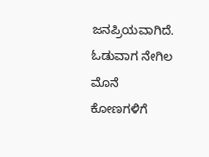ಜನಪ್ರಿಯವಾಗಿದೆ. ಓಡುವಾಗ ನೇಗಿಲ ಮೊನೆ ಕೋಣಗಳಿಗೆ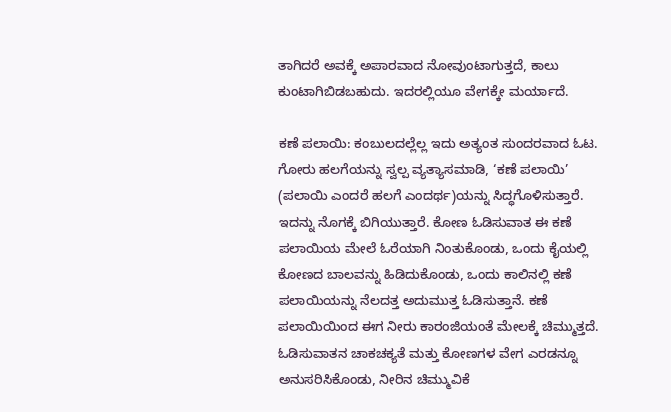ತಾಗಿದರೆ ಅವಕ್ಕೆ ಅಪಾರವಾದ ನೋವುಂಟಾಗುತ್ತದೆ, ಕಾಲು ಕುಂಟಾಗಿಬಿಡಬಹುದು. ಇದರಲ್ಲಿಯೂ ವೇಗಕ್ಕೇ ಮರ್ಯಾದೆ.

ಕಣೆ ಪಲಾಯಿ: ಕಂಬುಲದಲ್ಲೆಲ್ಲ ಇದು ಅತ್ಯಂತ ಸುಂದರವಾದ ಓಟ. ಗೋರು ಹಲಗೆಯನ್ನು ಸ್ವಲ್ಪ ವ್ಯತ್ಯಾಸಮಾಡಿ, ‘ಕಣೆ ಪಲಾಯಿ’ (ಪಲಾಯಿ ಎಂದರೆ ಹಲಗೆ ಎಂದರ್ಥ)ಯನ್ನು ಸಿದ್ಧಗೊಳಿಸುತ್ತಾರೆ. ಇದನ್ನು ನೊಗಕ್ಕೆ ಬಿಗಿಯುತ್ತಾರೆ. ಕೋಣ ಓಡಿಸುವಾತ ಈ ಕಣೆ ಪಲಾಯಿಯ ಮೇಲೆ ಓರೆಯಾಗಿ ನಿಂತುಕೊಂಡು, ಒಂದು ಕೈಯಲ್ಲಿ ಕೋಣದ ಬಾಲವನ್ನು ಹಿಡಿದುಕೊಂಡು, ಒಂದು ಕಾಲಿನಲ್ಲಿ ಕಣೆ ಪಲಾಯಿಯನ್ನು ನೆಲದತ್ತ ಅದುಮುತ್ತ ಓಡಿಸುತ್ತಾನೆ. ಕಣೆ ಪಲಾಯಿಯಿಂದ ಈಗ ನೀರು ಕಾರಂಜಿಯಂತೆ ಮೇಲಕ್ಕೆ ಚಿಮ್ಮುತ್ತದೆ. ಓಡಿಸುವಾತನ ಚಾಕಚಕ್ಯತೆ ಮತ್ತು ಕೋಣಗಳ ವೇಗ ಎರಡನ್ನೂ ಅನುಸರಿಸಿಕೊಂಡು, ನೀರಿನ ಚಿಮ್ಮುವಿಕೆ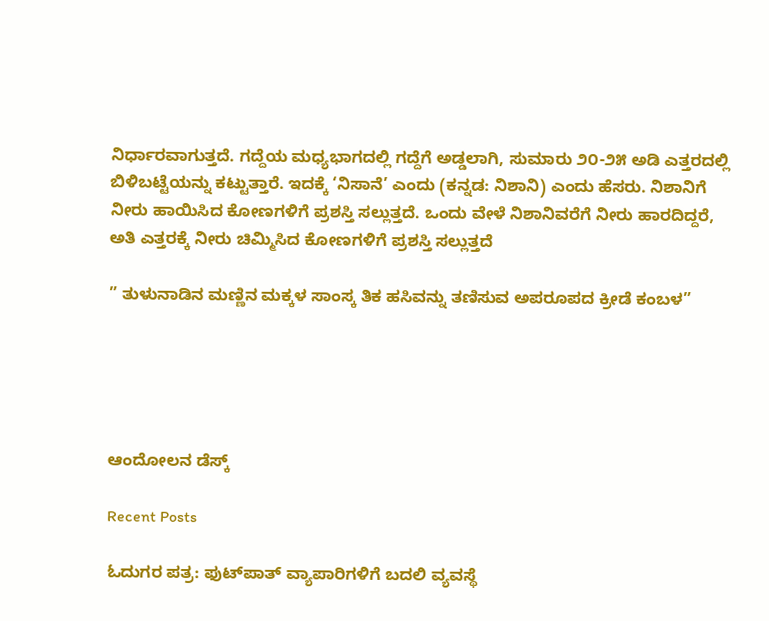ನಿರ್ಧಾರವಾಗುತ್ತದೆ. ಗದ್ದೆಯ ಮಧ್ಯಭಾಗದಲ್ಲಿ ಗದ್ದೆಗೆ ಅಡ್ಡಲಾಗಿ, ಸುಮಾರು ೨೦-೨೫ ಅಡಿ ಎತ್ತರದಲ್ಲಿ ಬಿಳಿಬಟ್ಟೆಯನ್ನು ಕಟ್ಟುತ್ತಾರೆ. ಇದಕ್ಕೆ ‘ನಿಸಾನೆ’ ಎಂದು (ಕನ್ನಡ: ನಿಶಾನಿ) ಎಂದು ಹೆಸರು. ನಿಶಾನಿಗೆ ನೀರು ಹಾಯಿಸಿದ ಕೋಣಗಳಿಗೆ ಪ್ರಶಸ್ತಿ ಸಲ್ಲುತ್ತದೆ. ಒಂದು ವೇಳೆ ನಿಶಾನಿವರೆಗೆ ನೀರು ಹಾರದಿದ್ದರೆ, ಅತಿ ಎತ್ತರಕ್ಕೆ ನೀರು ಚಿಮ್ಮಿಸಿದ ಕೋಣಗಳಿಗೆ ಪ್ರಶಸ್ತಿ ಸಲ್ಲುತ್ತದೆ

” ತುಳುನಾಡಿನ ಮಣ್ಣಿನ ಮಕ್ಕಳ ಸಾಂಸ್ಕ ತಿಕ ಹಸಿವನ್ನು ತಣಿಸುವ ಅಪರೂಪದ ಕ್ರೀಡೆ ಕಂಬಳ”





ಆಂದೋಲನ ಡೆಸ್ಕ್

Recent Posts

ಓದುಗರ ಪತ್ರ: ಫುಟ್‌ಪಾತ್ ವ್ಯಾಪಾರಿಗಳಿಗೆ ಬದಲಿ ವ್ಯವಸ್ಥೆ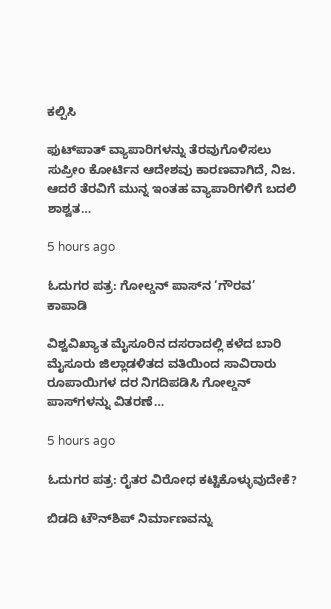ಕಲ್ಪಿಸಿ

ಫುಟ್‌ಪಾತ್ ವ್ಯಾಪಾರಿಗಳನ್ನು ತೆರವುಗೊಳಿಸಲು ಸುಪ್ರೀಂ ಕೋರ್ಟಿನ ಆದೇಶವು ಕಾರಣವಾಗಿದೆ, ನಿಜ. ಆದರೆ ತೆರವಿಗೆ ಮುನ್ನ ಇಂತಹ ವ್ಯಾಪಾರಿಗಳಿಗೆ ಬದಲಿ ಶಾಶ್ವತ…

5 hours ago

ಓದುಗರ ಪತ್ರ: ಗೋಲ್ಡನ್ ಪಾಸ್‌ನ ‘ಗೌರವ’ ಕಾಪಾಡಿ

ವಿಶ್ವವಿಖ್ಯಾತ ಮೈಸೂರಿನ ದಸರಾದಲ್ಲಿ ಕಳೆದ ಬಾರಿ ಮೈಸೂರು ಜಿಲ್ಲಾಡಳಿತದ ವತಿಯಿಂದ ಸಾವಿರಾರು ರೂಪಾಯಿಗಳ ದರ ನಿಗದಿಪಡಿಸಿ ಗೋಲ್ಡನ್ ಪಾಸ್‌ಗಳನ್ನು ವಿತರಣೆ…

5 hours ago

ಓದುಗರ ಪತ್ರ: ರೈತರ ವಿರೋಧ ಕಟ್ಟಿಕೊಳ್ಳುವುದೇಕೆ?

ಬಿಡದಿ ಟೌನ್‌ಶಿಪ್ ನಿರ್ಮಾಣವನ್ನು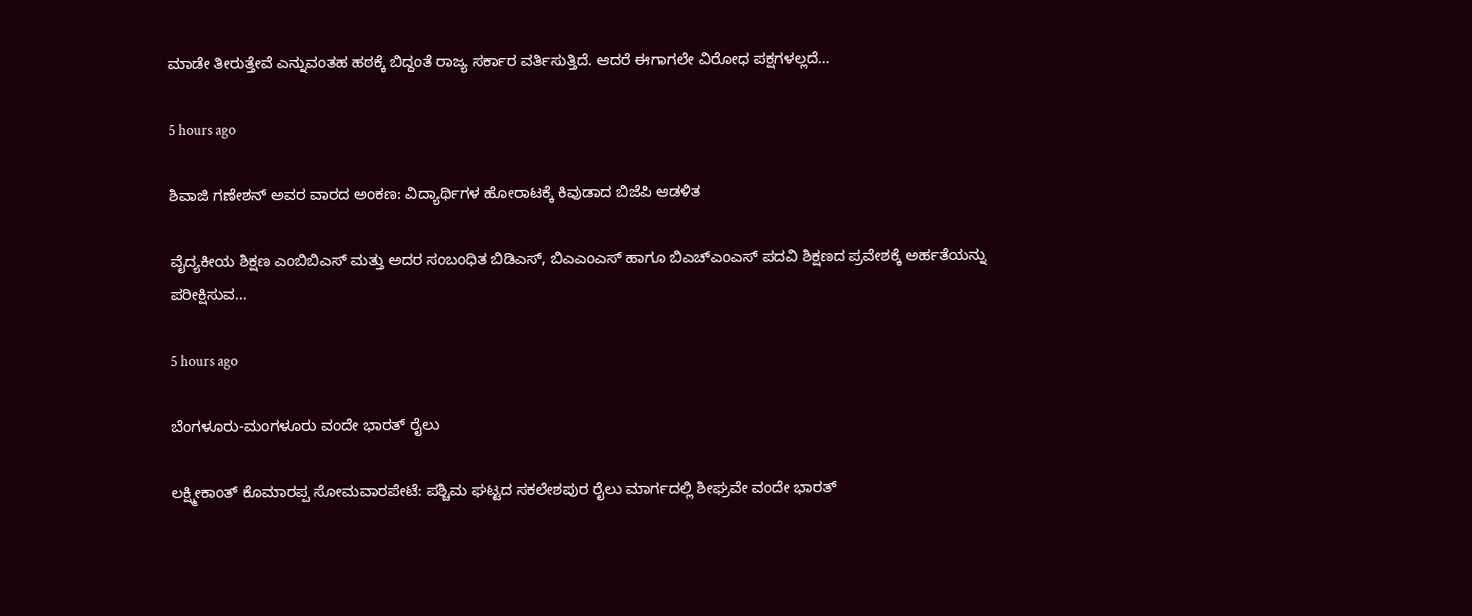ಮಾಡೇ ತೀರುತ್ತೇವೆ ಎನ್ನುವಂತಹ ಹಠಕ್ಕೆ ಬಿದ್ದಂತೆ ರಾಜ್ಯ ಸರ್ಕಾರ ವರ್ತಿಸುತ್ತಿದೆ. ಆದರೆ ಈಗಾಗಲೇ ವಿರೋಧ ಪಕ್ಷಗಳಲ್ಲದೆ…

5 hours ago

ಶಿವಾಜಿ ಗಣೇಶನ್‌ ಅವರ ವಾರದ ಅಂಕಣ: ವಿದ್ಯಾರ್ಥಿಗಳ ಹೋರಾಟಕ್ಕೆ ಕಿವುಡಾದ ಬಿಜೆಪಿ ಆಡಳಿತ

ವೈದ್ಯಕೀಯ ಶಿಕ್ಷಣ ಎಂಬಿಬಿಎಸ್ ಮತ್ತು ಅದರ ಸಂಬಂಧಿತ ಬಿಡಿಎಸ್, ಬಿಎಎಂಎಸ್ ಹಾಗೂ ಬಿಎಚ್‌ಎಂಎಸ್ ಪದವಿ ಶಿಕ್ಷಣದ ಪ್ರವೇಶಕ್ಕೆ ಅರ್ಹತೆಯನ್ನು ಪರೀಕ್ಷಿಸುವ…

5 hours ago

ಬೆಂಗಳೂರು-ಮಂಗಳೂರು ವಂದೇ ಭಾರತ್ ರೈಲು

ಲಕ್ಷ್ಮೀಕಾಂತ್ ಕೊಮಾರಪ್ಪ ಸೋಮವಾರಪೇಟೆ: ಪಶ್ಚಿಮ ಘಟ್ಟದ ಸಕಲೇಶಪುರ ರೈಲು ಮಾರ್ಗದಲ್ಲಿ ಶೀಘ್ರವೇ ವಂದೇ ಭಾರತ್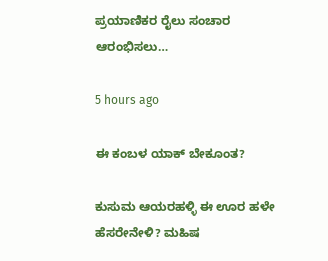ಪ್ರಯಾಣಿಕರ ರೈಲು ಸಂಚಾರ ಆರಂಭಿಸಲು…

5 hours ago

ಈ ಕಂಬಳ ಯಾಕ್ ಬೇಕೂಂತ?

ಕುಸುಮ ಆಯರಹಳ್ಳಿ ಈ ಊರ ಹಳೇ ಹೆಸರೇನೇಳಿ? ಮಹಿಷ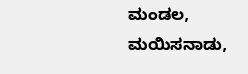ಮಂಡಲ, ಮಯಿಸನಾಡು,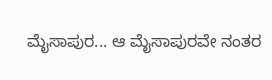ಮೈಸಾಪುರ... ಆ ಮೈಸಾಪುರವೇ ನಂತರ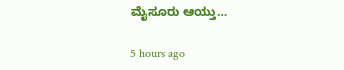ಮೈಸೂರು ಆಯ್ತು…

5 hours ago